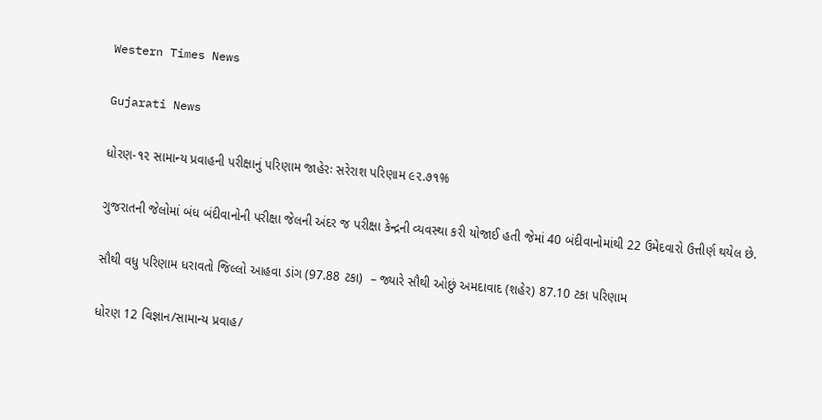Western Times News

Gujarati News

ધોરણ-૧૨ સામાન્ય પ્રવાહની પરીક્ષાનું પરિણામ જાહેરઃ સરેરાશ પરિણામ ૯૨.૭૧%

ગુજરાતની જેલોમાં બંધ બંદીવાનોની પરીક્ષા જેલની અંદર જ પરીક્ષા કેન્દ્રની વ્યવસ્થા કરી યોજાઈ હતી જેમાં 40 બંદીવાનોમાંથી 22 ઉમેદવારો ઉત્તીર્ણ થયેલ છે.

સૌથી વધુ પરિણામ ધરાવતો જિલ્લો આહવા ડાંગ (97.88 ટકા)  – જ્યારે સૌથી ઓછું અમદાવાદ (શહેર) 87.10 ટકા પરિણામ

ધોરણ 12 વિજ્ઞાન/સામાન્ય પ્રવાહ/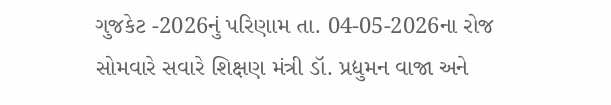ગુજકેટ -2026નું પરિણામ તા. 04-05-2026ના રોજ સોમવારે સવારે શિક્ષણ મંત્રી ડૉ. પ્રદ્યુમન વાજા અને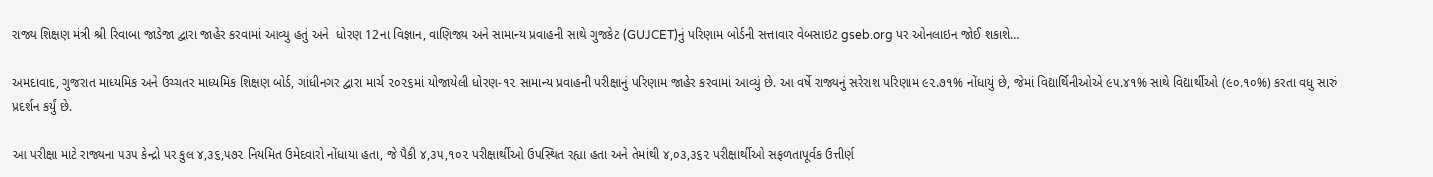રાજ્ય શિક્ષણ મંત્રી શ્રી રિવાબા જાડેજા દ્વારા જાહેર કરવામાં આવ્યુ હતું અને  ધોરણ 12ના વિજ્ઞાન, વાણિજ્ય અને સામાન્ય પ્રવાહની સાથે ગુજકેટ (GUJCET)નું પરિણામ બોર્ડની સત્તાવાર વેબસાઇટ gseb.org પર ઓનલાઇન જોઈ શકાશે…

અમદાવાદ, ગુજરાત માધ્યમિક અને ઉચ્ચતર માધ્યમિક શિક્ષણ બોર્ડ, ગાંધીનગર દ્વારા માર્ચ ૨૦૨૬માં યોજાયેલી ધોરણ-૧૨ સામાન્ય પ્રવાહની પરીક્ષાનું પરિણામ જાહેર કરવામાં આવ્યું છે. આ વર્ષે રાજ્યનું સરેરાશ પરિણામ ૯૨.૭૧% નોંધાયું છે, જેમાં વિદ્યાર્થિનીઓએ ૯૫.૪૧% સાથે વિદ્યાર્થીઓ (૯૦.૧૦%) કરતા વધુ સારું પ્રદર્શન કર્યું છે.

આ પરીક્ષા માટે રાજ્યના ૫૩૫ કેન્દ્રો પર કુલ ૪,૩૬,૫૭૨ નિયમિત ઉમેદવારો નોંધાયા હતા, જે પૈકી ૪,૩૫,૧૦૨ પરીક્ષાર્થીઓ ઉપસ્થિત રહ્યા હતા અને તેમાંથી ૪,૦૩,૩૬૨ પરીક્ષાર્થીઓ સફળતાપૂર્વક ઉત્તીર્ણ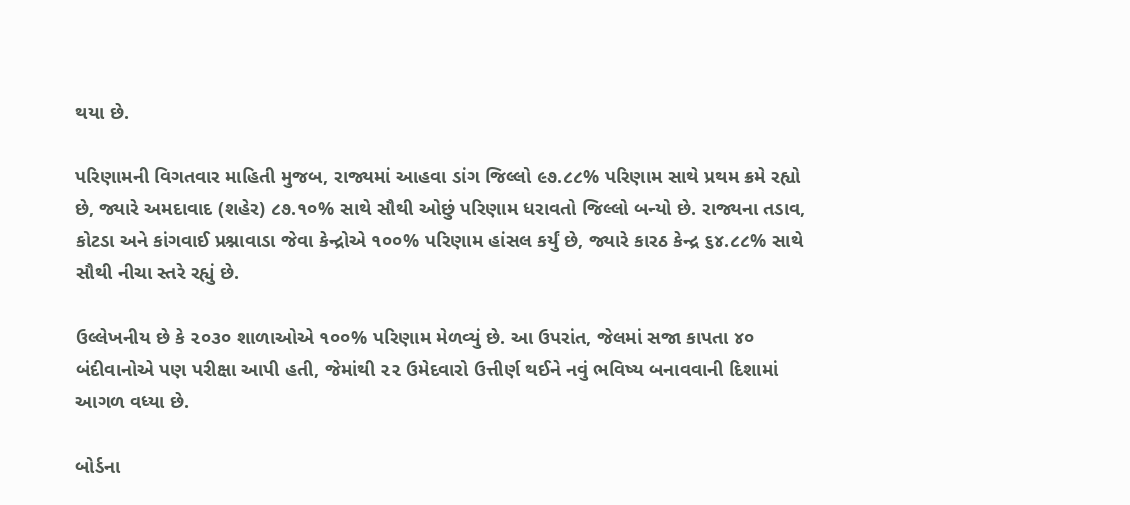થયા છે.

પરિણામની વિગતવાર માહિતી મુજબ, રાજ્યમાં આહવા ડાંગ જિલ્લો ૯૭.૮૮% પરિણામ સાથે પ્રથમ ક્રમે રહ્યો છે, જ્યારે અમદાવાદ (શહેર) ૮૭.૧૦% સાથે સૌથી ઓછું પરિણામ ધરાવતો જિલ્લો બન્યો છે. રાજ્યના તડાવ, કોટડા અને કાંગવાઈ પ્રશ્નાવાડા જેવા કેન્દ્રોએ ૧૦૦% પરિણામ હાંસલ કર્યું છે, જ્યારે કારઠ કેન્દ્ર ૬૪.૮૮% સાથે સૌથી નીચા સ્તરે રહ્યું છે.

ઉલ્લેખનીય છે કે ૨૦૩૦ શાળાઓએ ૧૦૦% પરિણામ મેળવ્યું છે. આ ઉપરાંત, જેલમાં સજા કાપતા ૪૦ બંદીવાનોએ પણ પરીક્ષા આપી હતી, જેમાંથી ૨૨ ઉમેદવારો ઉત્તીર્ણ થઈને નવું ભવિષ્ય બનાવવાની દિશામાં આગળ વધ્યા છે.

બોર્ડના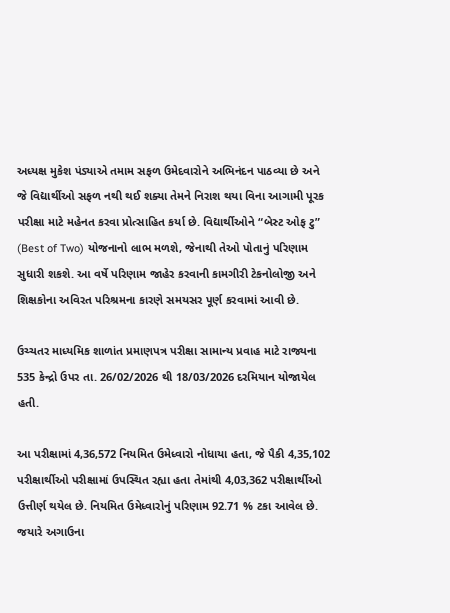અધ્યક્ષ મુકેશ પંડ્યાએ તમામ સફળ ઉમેદવારોને અભિનંદન પાઠવ્યા છે અને જે વિદ્યાર્થીઓ સફળ નથી થઈ શક્યા તેમને નિરાશ થયા વિના આગામી પૂરક પરીક્ષા માટે મહેનત કરવા પ્રોત્સાહિત કર્યા છે. વિદ્યાર્થીઓને “બેસ્ટ ઓફ ટુ” (Best of Two) યોજનાનો લાભ મળશે, જેનાથી તેઓ પોતાનું પરિણામ સુધારી શકશે. આ વર્ષે પરિણામ જાહેર કરવાની કામગીરી ટેકનોલોજી અને શિક્ષકોના અવિરત પરિશ્રમના કારણે સમયસર પૂર્ણ કરવામાં આવી છે.

ઉચ્ચતર માધ્યમિક શાળાંત પ્રમાણપત્ર પરીક્ષા સામાન્ય પ્રવાહ માટે રાજ્યના 535 કેન્દ્રો ઉપર તા. 26/02/2026 થી 18/03/2026 દરમિયાન યોજાયેલ હતી.

આ પરીક્ષામાં 4,36,572 નિયમિત ઉમેધ્વારો નોધાયા હતા, જે પૈકી 4,35,102 પરીક્ષાર્થીઓ પરીક્ષામાં ઉપસ્થિત રહ્યા હતા તેમાંથી 4,03,362 પરીક્ષાર્થીઓ ઉત્તીર્ણ થયેલ છે. નિયમિત ઉમેધ્વારોનું પરિણામ 92.71 % ટકા આવેલ છે. જયારે અગાઉના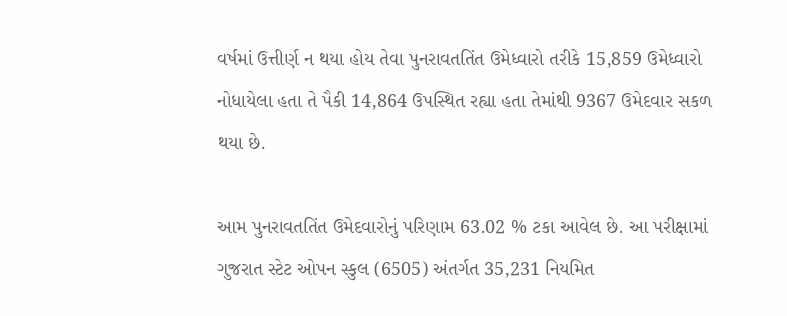વર્ષમાં ઉત્તીર્ણ ન થયા હોય તેવા પુનરાવતતિંત ઉમેધ્વારો તરીકે 15,859 ઉમેધ્વારો નોધાયેલા હતા તે પૈકી 14,864 ઉપસ્થિત રહ્યા હતા તેમાંથી 9367 ઉમેદવાર સકળ થયા છે.

આમ પુનરાવતતિંત ઉમેદવારોનું પરિણામ 63.02 % ટકા આવેલ છે. આ પરીક્ષામાં ગુજરાત સ્ટેટ ઓપન સ્કુલ (6505) અંતર્ગત 35,231 નિયમિત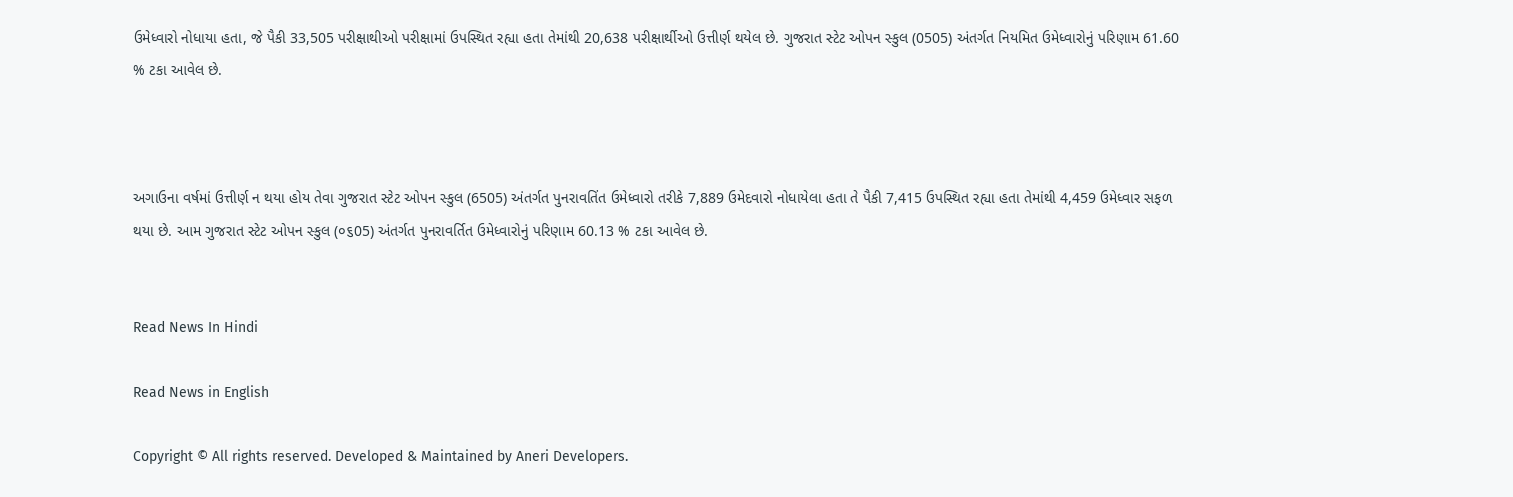ઉમેધ્વારો નોધાયા હતા, જે પૈકી 33,505 પરીક્ષાથીઓ પરીક્ષામાં ઉપસ્થિત રહ્યા હતા તેમાંથી 20,638 પરીક્ષાર્થીઓ ઉત્તીર્ણ થયેલ છે. ગુજરાત સ્ટેટ ઓપન સ્કુલ (0505) અંતર્ગત નિયમિત ઉમેધ્વારોનું પરિણામ 61.60 % ટકા આવેલ છે.



અગાઉના વર્ષમાં ઉત્તીર્ણ ન થયા હોય તેવા ગુજરાત સ્ટેટ ઓપન સ્કુલ (6505) અંતર્ગત પુનરાવતિંત ઉમેધ્વારો તરીકે 7,889 ઉમેદવારો નોધાયેલા હતા તે પૈકી 7,415 ઉપસ્થિત રહ્યા હતા તેમાંથી 4,459 ઉમેધ્વાર સફળ થયા છે. આમ ગુજરાત સ્ટેટ ઓપન સ્કુલ (૦૬05) અંતર્ગત પુનરાવર્તિત ઉમેધ્વારોનું પરિણામ 60.13 % ટકા આવેલ છે.


Read News In Hindi

Read News in English

Copyright © All rights reserved. Developed & Maintained by Aneri Developers.